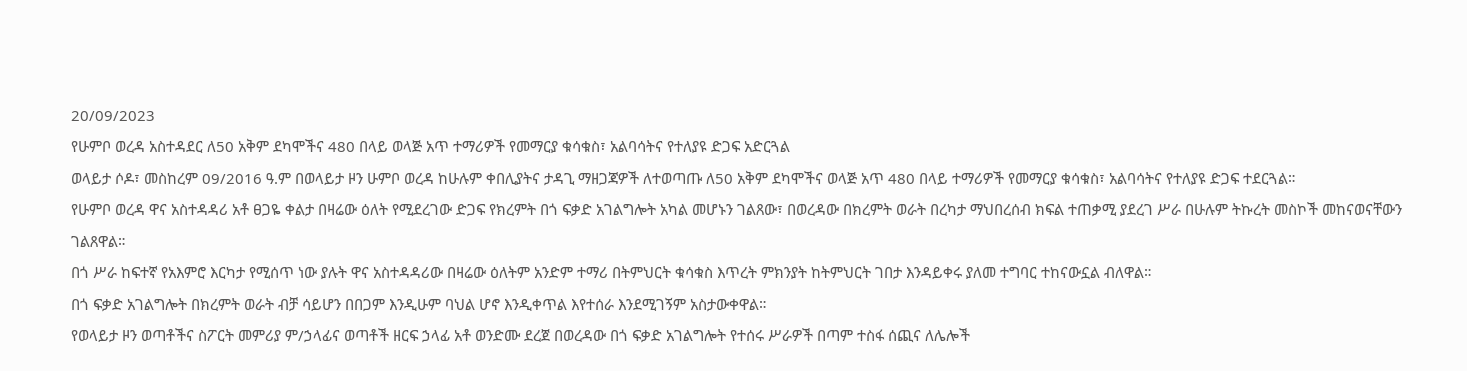20/09/2023
የሁምቦ ወረዳ አስተዳደር ለ50 አቅም ደካሞችና 480 በላይ ወላጅ አጥ ተማሪዎች የመማርያ ቁሳቁስ፣ አልባሳትና የተለያዩ ድጋፍ አድርጓል
ወላይታ ሶዶ፣ መስከረም 09/2016 ዓ.ም በወላይታ ዞን ሁምቦ ወረዳ ከሁሉም ቀበሊያትና ታዳጊ ማዘጋጃዎች ለተወጣጡ ለ50 አቅም ደካሞችና ወላጅ አጥ 480 በላይ ተማሪዎች የመማርያ ቁሳቁስ፣ አልባሳትና የተለያዩ ድጋፍ ተደርጓል።
የሁምቦ ወረዳ ዋና አስተዳዳሪ አቶ ፀጋዬ ቀልታ በዛሬው ዕለት የሚደረገው ድጋፍ የክረምት በጎ ፍቃድ አገልግሎት አካል መሆኑን ገልጸው፣ በወረዳው በክረምት ወራት በረካታ ማህበረሰብ ክፍል ተጠቃሚ ያደረገ ሥራ በሁሉም ትኩረት መስኮች መከናወናቸውን ገልጸዋል።
በጎ ሥራ ከፍተኛ የአእምሮ እርካታ የሚሰጥ ነው ያሉት ዋና አስተዳዳሪው በዛሬው ዕለትም አንድም ተማሪ በትምህርት ቁሳቁስ እጥረት ምክንያት ከትምህርት ገበታ እንዳይቀሩ ያለመ ተግባር ተከናውኗል ብለዋል።
በጎ ፍቃድ አገልግሎት በክረምት ወራት ብቻ ሳይሆን በበጋም እንዲሁም ባህል ሆኖ እንዲቀጥል እየተሰራ እንደሚገኝም አስታውቀዋል።
የወላይታ ዞን ወጣቶችና ስፖርት መምሪያ ም/ኃላፊና ወጣቶች ዘርፍ ኃላፊ አቶ ወንድሙ ደረጀ በወረዳው በጎ ፍቃድ አገልግሎት የተሰሩ ሥራዎች በጣም ተስፋ ሰጪና ለሌሎች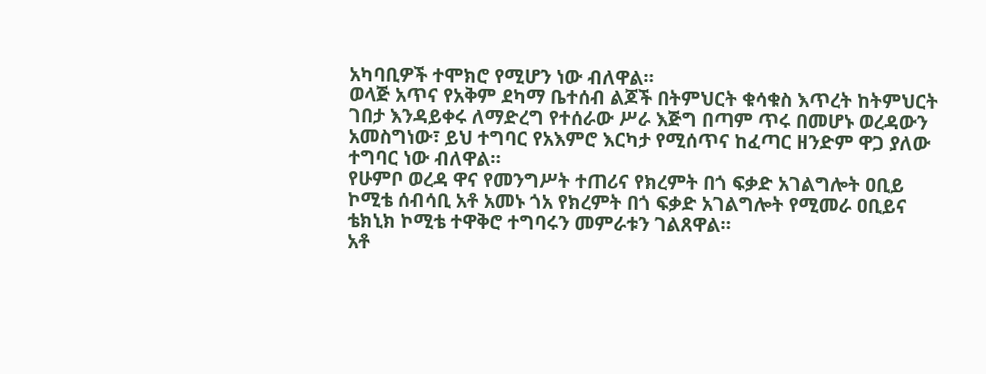አካባቢዎች ተሞክሮ የሚሆን ነው ብለዋል።
ወላጅ አጥና የአቅም ደካማ ቤተሰብ ልጆች በትምህርት ቁሳቁስ እጥረት ከትምህርት ገበታ እንዳይቀሩ ለማድረግ የተሰራው ሥራ እጅግ በጣም ጥሩ በመሆኑ ወረዳውን አመስግነው፣ ይህ ተግባር የአእምሮ እርካታ የሚሰጥና ከፈጣር ዘንድም ዋጋ ያለው ተግባር ነው ብለዋል።
የሁምቦ ወረዳ ዋና የመንግሥት ተጠሪና የክረምት በጎ ፍቃድ አገልግሎት ዐቢይ ኮሚቴ ሰብሳቢ አቶ አመኑ ጎአ የክረምት በጎ ፍቃድ አገልግሎት የሚመራ ዐቢይና ቴክኒክ ኮሚቴ ተዋቅሮ ተግባሩን መምራቱን ገልጸዋል።
አቶ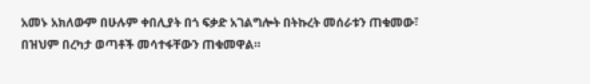አመኑ አክለውም በሁሉም ቀበሊያት በጎ ፍቃድ አገልግሎት በትኩረት መሰራቱን ጠቁመው፣ በዝህም በረካታ ወጣቶች መሳተፋቸውን ጠቁመዋል።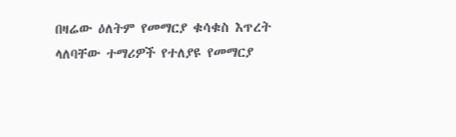በዛሬው ዕለትም የመማርያ ቁሳቁስ እጥረት ላለባቸው ተማሪዎች የተለያዩ የመማርያ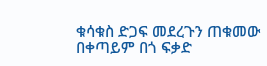ቁሳቁስ ድጋፍ መደረጉን ጠቁመው በቀጣይም በጎ ፍቃድ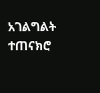አገልግልት ተጠናክሮ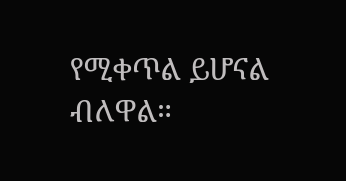የሚቀጥል ይሆናል ብለዋል።